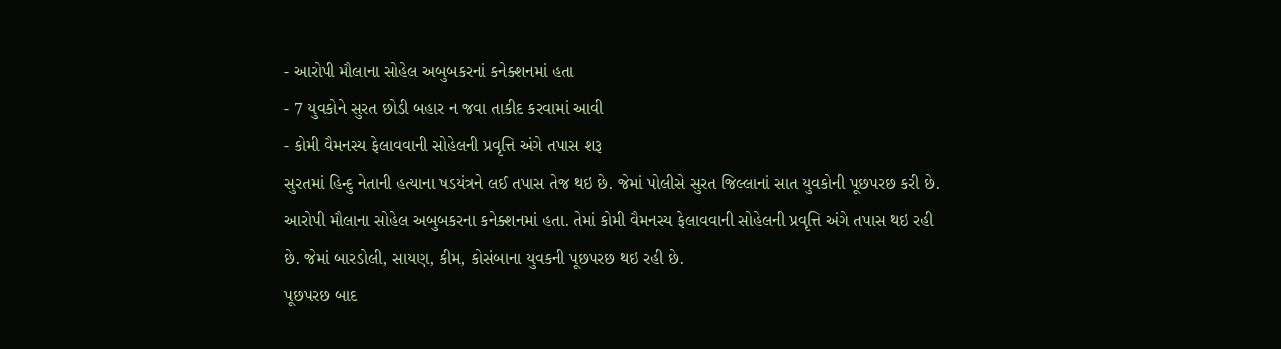- આરોપી મૌલાના સોહેલ અબુબકરનાં કનેક્શનમાં હતા
- 7 યુવકોને સુરત છોડી બહાર ન જવા તાકીદ કરવામાં આવી
- કોમી વૈમનસ્ય ફેલાવવાની સોહેલની પ્રવૃત્તિ અંગે તપાસ શરૂ
સુરતમાં હિન્દુ નેતાની હત્યાના ષડયંત્રને લઈ તપાસ તેજ થઇ છે. જેમાં પોલીસે સુરત જિલ્લાનાં સાત યુવકોની પૂછપરછ કરી છે. આરોપી મૌલાના સોહેલ અબુબકરના કનેક્શનમાં હતા. તેમાં કોમી વૈમનસ્ય ફેલાવવાની સોહેલની પ્રવૃત્તિ અંગે તપાસ થઇ રહી છે. જેમાં બારડોલી, સાયણ, કીમ, કોસંબાના યુવકની પૂછપરછ થઇ રહી છે.
પૂછપરછ બાદ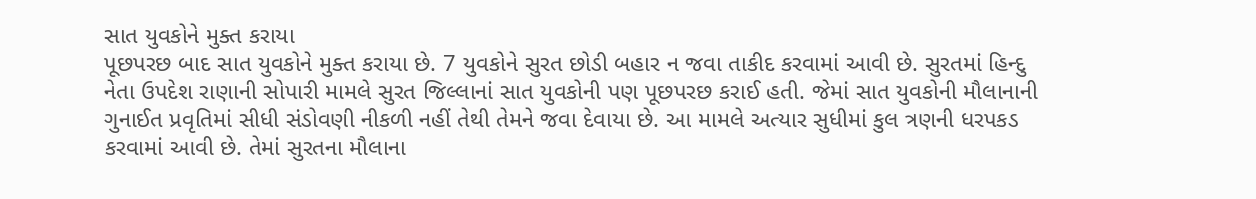સાત યુવકોને મુક્ત કરાયા
પૂછપરછ બાદ સાત યુવકોને મુક્ત કરાયા છે. 7 યુવકોને સુરત છોડી બહાર ન જવા તાકીદ કરવામાં આવી છે. સુરતમાં હિન્દુ નેતા ઉપદેશ રાણાની સોપારી મામલે સુરત જિલ્લાનાં સાત યુવકોની પણ પૂછપરછ કરાઈ હતી. જેમાં સાત યુવકોની મૌલાનાની ગુનાઈત પ્રવૃતિમાં સીધી સંડોવણી નીકળી નહીં તેથી તેમને જવા દેવાયા છે. આ મામલે અત્યાર સુધીમાં કુલ ત્રણની ધરપકડ કરવામાં આવી છે. તેમાં સુરતના મૌલાના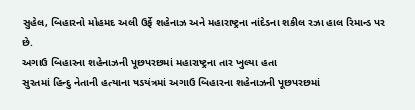સુહેલ, બિહારનો મોહમદ અલી ઉર્ફે શહેનાઝ અને મહારાષ્ટ્રના નાંદેડના શકીલ રઝા હાલ રિમાન્ડ પર છે.
અગાઉ બિહારના શહેનાઝની પૂછપરછમાં મહારાષ્ટ્રના તાર ખુલ્યા હતા
સુરતમાં હિન્દુ નેતાની હત્યાના ષડયંત્રમાં અગાઉ બિહારના શહેનાઝની પૂછપરછમાં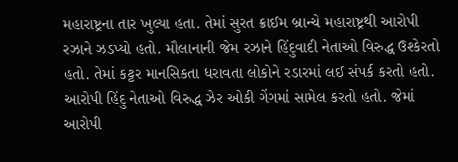મહારાષ્ટ્રના તાર ખુલ્યા હતા. તેમાં સુરત ક્રાઈમ બ્રાન્ચે મહારાષ્ટ્રથી આરોપી રઝાને ઝડપ્યો હતો. મૌલાનાની જેમ રઝાને હિંદુવાદી નેતાઓ વિરુદ્ધ ઉશ્કેરતો હતો. તેમાં કટ્ટર માનસિકતા ધરાવતા લોકોને રડારમાં લઈ સંપર્ક કરતો હતો. આરોપી હિંદુ નેતાઓ વિરુદ્ધ ઝેર ઓકી ગેંગમાં સામેલ કરતો હતો. જેમાં આરોપી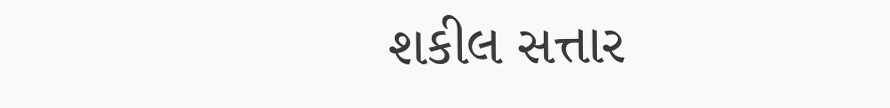શકીલ સત્તાર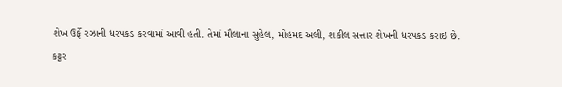શેખ ઉર્ફે રઝાની ધરપકડ કરવામાં આવી હતી. તેમાં મૌલાના સુહેલ, મોહમદ અલી, શકીલ સત્તાર શેખની ધરપકડ કરાઇ છે.
કટ્ટર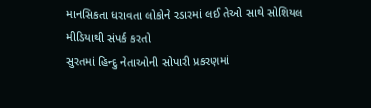માનસિકતા ધરાવતા લોકોને રડારમાં લઈ તેઓ સાથે સોશિયલ મીડિયાથી સંપર્ક કરતો
સુરતમાં હિન્દુ નેતાઓની સોપારી પ્રકરણમાં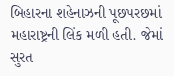બિહારના શહેનાઝની પૂછપરછમાં મહારાષ્ટ્રની લિંક મળી હતી. જેમાં સુરત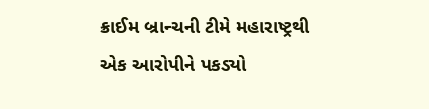ક્રાઈમ બ્રાન્ચની ટીમે મહારાષ્ટ્રથી એક આરોપીને પકડ્યો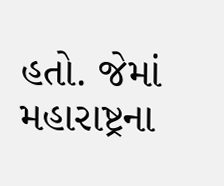હતો. જેમાં મહારાષ્ટ્રના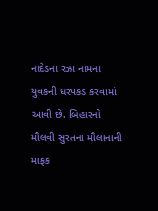નાદેડના રઝા નામના યુવકની ધરપકડ કરવામાં આવી છે. બિહારનો મૌલવી સુરતના મૌલાનાની માફક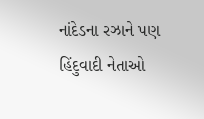નાંદેડના રઝાને પણ હિંદુવાદી નેતાઓ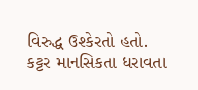વિરુદ્ધ ઉશ્કેરતો હતો. કટ્ટર માનસિકતા ધરાવતા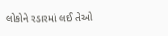લોકોને રડારમાં લઈ તેઓ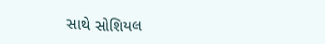સાથે સોશિયલ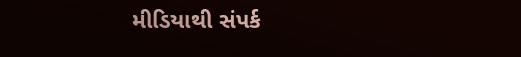મીડિયાથી સંપર્ક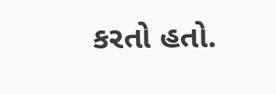કરતો હતો.